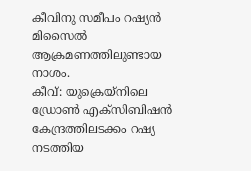കീവിനു സമീപം റഷ്യൻ മിസൈൽ ആക്രമണത്തിലുണ്ടായ നാശം.
കീവ്: യുക്രെയ്നിലെ ഡ്രോൺ എക്സിബിഷൻ കേന്ദ്രത്തിലടക്കം റഷ്യ നടത്തിയ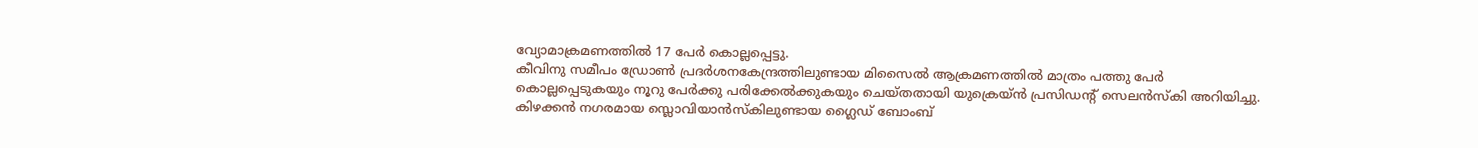വ്യോമാക്രമണത്തിൽ 17 പേർ കൊല്ലപ്പെട്ടു.
കീവിനു സമീപം ഡ്രോൺ പ്രദർശനകേന്ദ്രത്തിലുണ്ടായ മിസൈൽ ആക്രമണത്തിൽ മാത്രം പത്തു പേർ കൊല്ലപ്പെടുകയും നൂറു പേർക്കു പരിക്കേൽക്കുകയും ചെയ്തതായി യുക്രെയ്ൻ പ്രസിഡന്റ് സെലൻസ്കി അറിയിച്ചു.
കിഴക്കൻ നഗരമായ സ്ലൊവിയാൻസ്കിലുണ്ടായ ഗ്ലൈഡ് ബോംബ്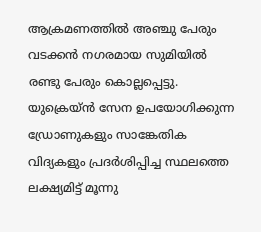ആക്രമണത്തിൽ അഞ്ചു പേരും വടക്കൻ നഗരമായ സുമിയിൽ രണ്ടു പേരും കൊല്ലപ്പെട്ടു.
യുക്രെയ്ൻ സേന ഉപയോഗിക്കുന്ന ഡ്രോണുകളും സാങ്കേതിക വിദ്യകളും പ്രദർശിപ്പിച്ച സ്ഥലത്തെ ലക്ഷ്യമിട്ട് മൂന്നു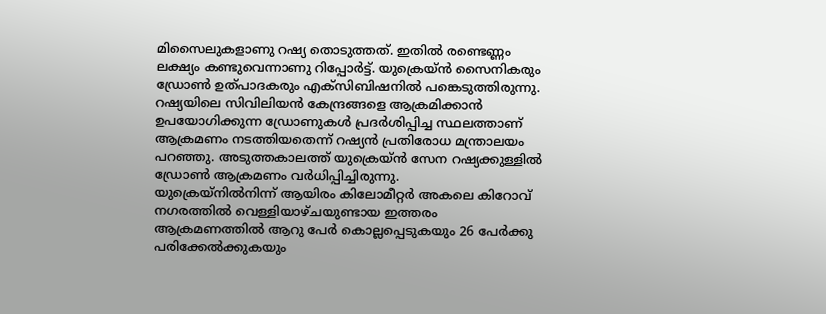മിസൈലുകളാണു റഷ്യ തൊടുത്തത്. ഇതിൽ രണ്ടെണ്ണം ലക്ഷ്യം കണ്ടുവെന്നാണു റിപ്പോർട്ട്. യുക്രെയ്ൻ സൈനികരും ഡ്രോൺ ഉത്പാദകരും എക്സിബിഷനിൽ പങ്കെടുത്തിരുന്നു.
റഷ്യയിലെ സിവിലിയൻ കേന്ദ്രങ്ങളെ ആക്രമിക്കാൻ ഉപയോഗിക്കുന്ന ഡ്രോണുകൾ പ്രദർശിപ്പിച്ച സ്ഥലത്താണ് ആക്രമണം നടത്തിയതെന്ന് റഷ്യൻ പ്രതിരോധ മന്ത്രാലയം പറഞ്ഞു. അടുത്തകാലത്ത് യുക്രെയ്ൻ സേന റഷ്യക്കുള്ളിൽ ഡ്രോൺ ആക്രമണം വർധിപ്പിച്ചിരുന്നു.
യുക്രെയ്നിൽനിന്ന് ആയിരം കിലോമീറ്റർ അകലെ കിറോവ് നഗരത്തിൽ വെള്ളിയാഴ്ചയുണ്ടായ ഇത്തരം ആക്രമണത്തിൽ ആറു പേർ കൊല്ലപ്പെടുകയും 26 പേർക്കു പരിക്കേൽക്കുകയും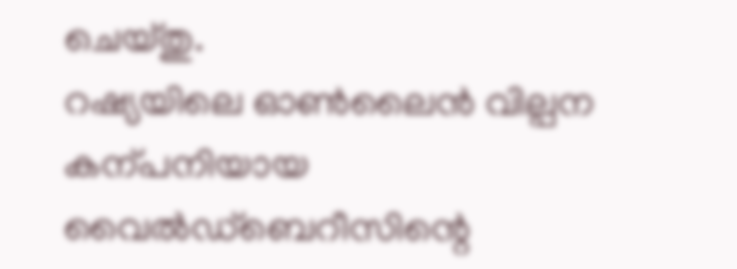ചെയ്തു.
റഷ്യയിലെ ഓൺലൈൻ വില്പന കന്പനിയായ വൈൽഡ്ബെറീസിന്റെ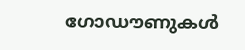ഗോഡൗണുകൾ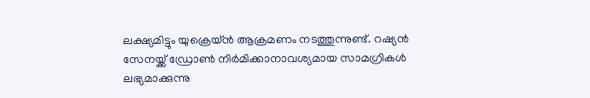ലക്ഷ്യമിട്ടും യുക്രെയ്ൻ ആക്രമണം നടത്തുന്നുണ്ട്. റഷ്യൻ സേനയ്ക്ക് ഡ്രോൺ നിർമിക്കാനാവശ്യമായ സാമഗ്രികൾ ലഭ്യമാക്കുന്നു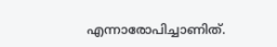എന്നാരോപിച്ചാണിത്.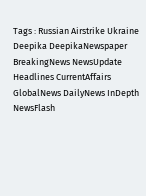Tags : Russian Airstrike Ukraine Deepika DeepikaNewspaper BreakingNews NewsUpdate Headlines CurrentAffairs GlobalNews DailyNews InDepth NewsFlash